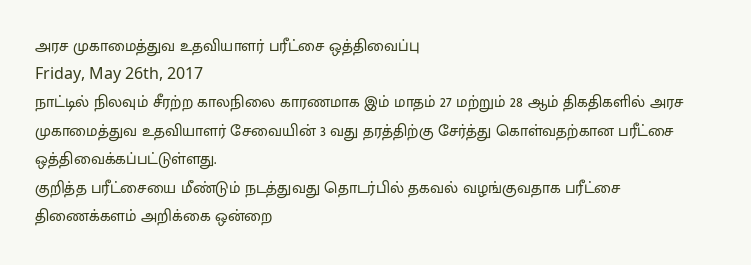அரச முகாமைத்துவ உதவியாளர் பரீட்சை ஒத்திவைப்பு
Friday, May 26th, 2017
நாட்டில் நிலவும் சீரற்ற காலநிலை காரணமாக இம் மாதம் 27 மற்றும் 28 ஆம் திகதிகளில் அரச முகாமைத்துவ உதவியாளர் சேவையின் 3 வது தரத்திற்கு சேர்த்து கொள்வதற்கான பரீட்சை ஒத்திவைக்கப்பட்டுள்ளது.
குறித்த பரீட்சையை மீண்டும் நடத்துவது தொடர்பில் தகவல் வழங்குவதாக பரீட்சை திணைக்களம் அறிக்கை ஒன்றை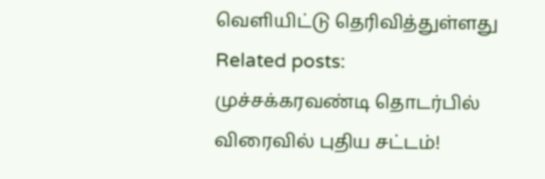வெளியிட்டு தெரிவித்துள்ளது
Related posts:
முச்சக்கரவண்டி தொடர்பில் விரைவில் புதிய சட்டம்!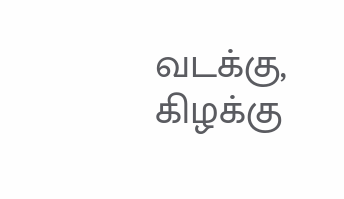வடக்கு, கிழக்கு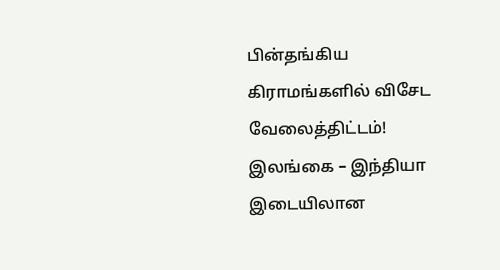பின்தங்கிய கிராமங்களில் விசேட வேலைத்திட்டம்!
இலங்கை – இந்தியா இடையிலான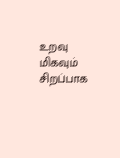உறவு மிகவும் சிறப்பாக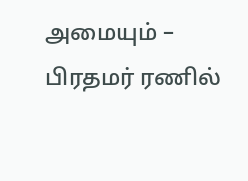அமையும் – பிரதமர் ரணில்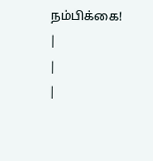நம்பிக்கை!
|
|
|